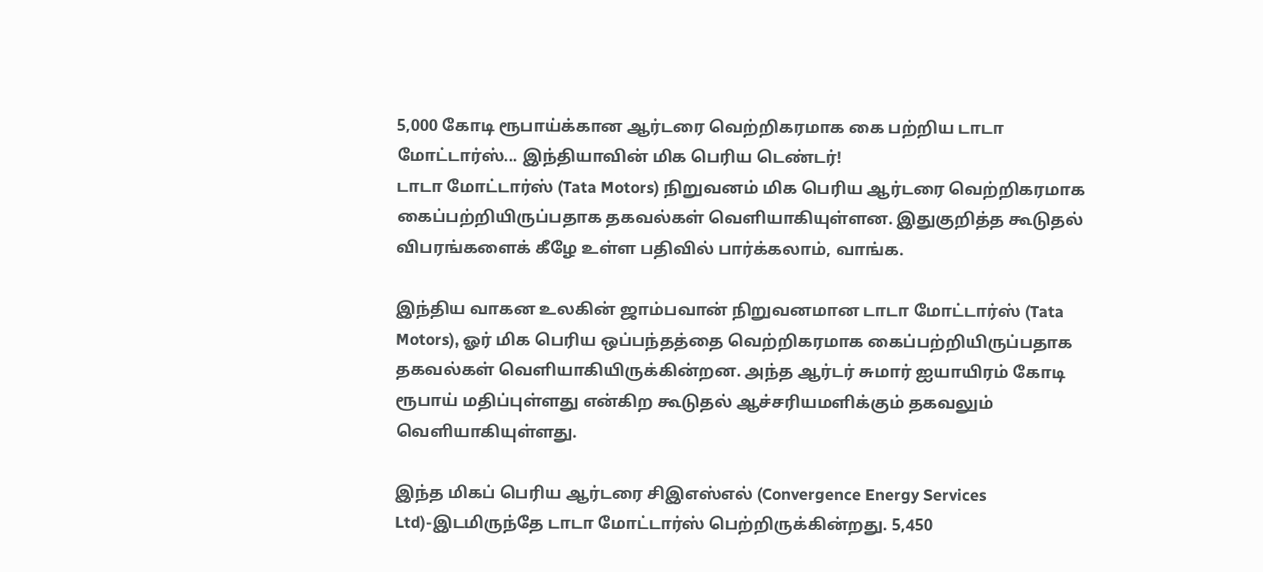5,000 கோடி ரூபாய்க்கான ஆர்டரை வெற்றிகரமாக கை பற்றிய டாடா மோட்டார்ஸ்... இந்தியாவின் மிக பெரிய டெண்டர்!
டாடா மோட்டார்ஸ் (Tata Motors) நிறுவனம் மிக பெரிய ஆர்டரை வெற்றிகரமாக கைப்பற்றியிருப்பதாக தகவல்கள் வெளியாகியுள்ளன. இதுகுறித்த கூடுதல் விபரங்களைக் கீழே உள்ள பதிவில் பார்க்கலாம், வாங்க.

இந்திய வாகன உலகின் ஜாம்பவான் நிறுவனமான டாடா மோட்டார்ஸ் (Tata Motors), ஓர் மிக பெரிய ஒப்பந்தத்தை வெற்றிகரமாக கைப்பற்றியிருப்பதாக தகவல்கள் வெளியாகியிருக்கின்றன. அந்த ஆர்டர் சுமார் ஐயாயிரம் கோடி ரூபாய் மதிப்புள்ளது என்கிற கூடுதல் ஆச்சரியமளிக்கும் தகவலும் வெளியாகியுள்ளது.

இந்த மிகப் பெரிய ஆர்டரை சிஇஎஸ்எல் (Convergence Energy Services Ltd)-இடமிருந்தே டாடா மோட்டார்ஸ் பெற்றிருக்கின்றது. 5,450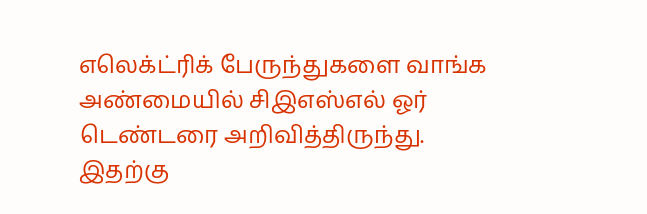எலெக்ட்ரிக் பேருந்துகளை வாங்க அண்மையில் சிஇஎஸ்எல் ஓர் டெண்டரை அறிவித்திருந்து. இதற்கு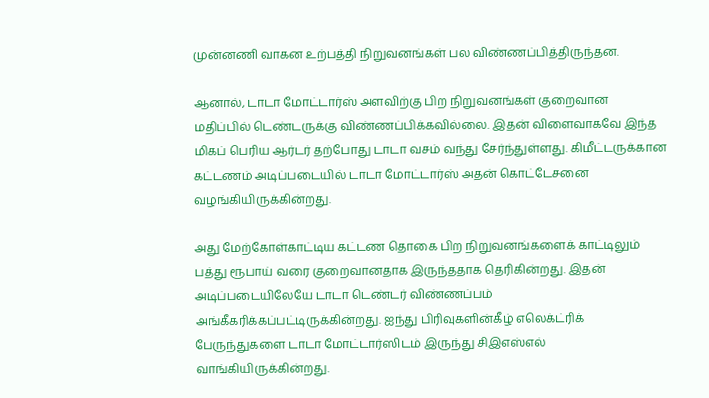முன்னணி வாகன உற்பத்தி நிறுவனங்கள் பல விண்ணப்பித்திருந்தன.

ஆனால், டாடா மோட்டார்ஸ் அளவிற்கு பிற நிறுவனங்கள் குறைவான மதிப்பில் டெண்டருக்கு விண்ணப்பிக்கவில்லை. இதன் விளைவாகவே இந்த மிகப் பெரிய ஆர்டர் தற்போது டாடா வசம் வந்து சேர்ந்துள்ளது. கிமீட்டருக்கான கட்டணம் அடிப்படையில் டாடா மோட்டார்ஸ் அதன் கொட்டேசனை வழங்கியிருக்கின்றது.

அது மேற்கோள்காட்டிய கட்டண தொகை பிற நிறுவனங்களைக் காட்டிலும் பத்து ரூபாய் வரை குறைவானதாக இருந்ததாக தெரிகின்றது. இதன் அடிப்படையிலேயே டாடா டெண்டர் விண்ணப்பம் அங்கீகரிக்கப்பட்டிருக்கின்றது. ஐந்து பிரிவுகளின்கீழ் எலெக்ட்ரிக் பேருந்துகளை டாடா மோட்டார்ஸிடம் இருந்து சிஇஎஸ்எல் வாங்கியிருக்கின்றது.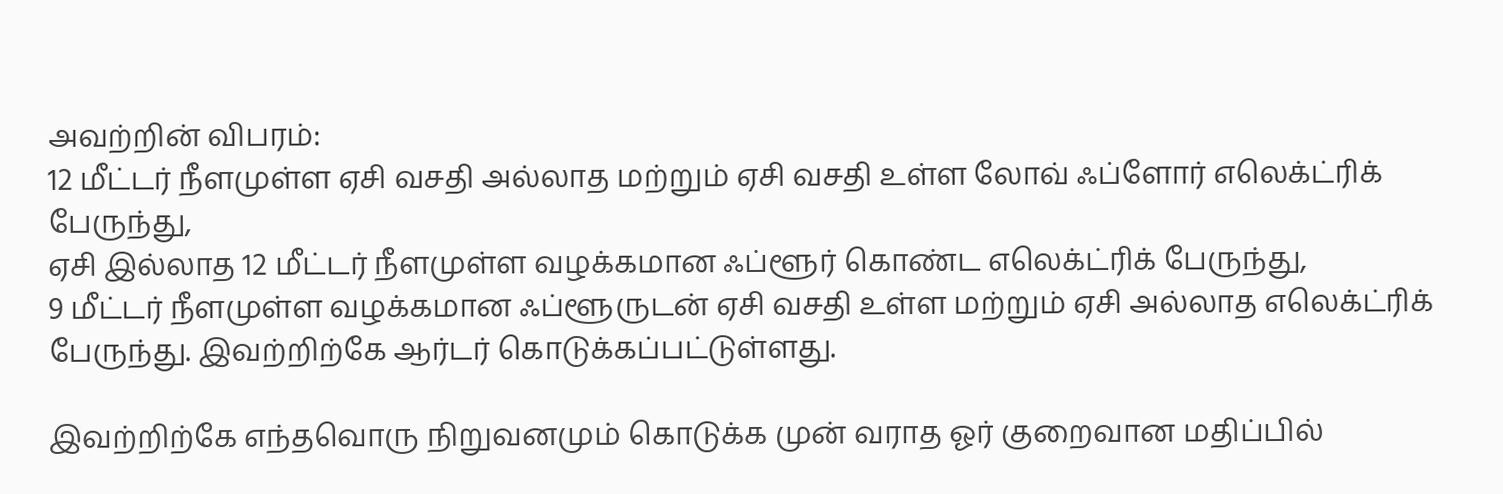அவற்றின் விபரம்:
12 மீட்டர் நீளமுள்ள ஏசி வசதி அல்லாத மற்றும் ஏசி வசதி உள்ள லோவ் ஃப்ளோர் எலெக்ட்ரிக் பேருந்து,
ஏசி இல்லாத 12 மீட்டர் நீளமுள்ள வழக்கமான ஃப்ளூர் கொண்ட எலெக்ட்ரிக் பேருந்து,
9 மீட்டர் நீளமுள்ள வழக்கமான ஃப்ளூருடன் ஏசி வசதி உள்ள மற்றும் ஏசி அல்லாத எலெக்ட்ரிக் பேருந்து. இவற்றிற்கே ஆர்டர் கொடுக்கப்பட்டுள்ளது.

இவற்றிற்கே எந்தவொரு நிறுவனமும் கொடுக்க முன் வராத ஓர் குறைவான மதிப்பில்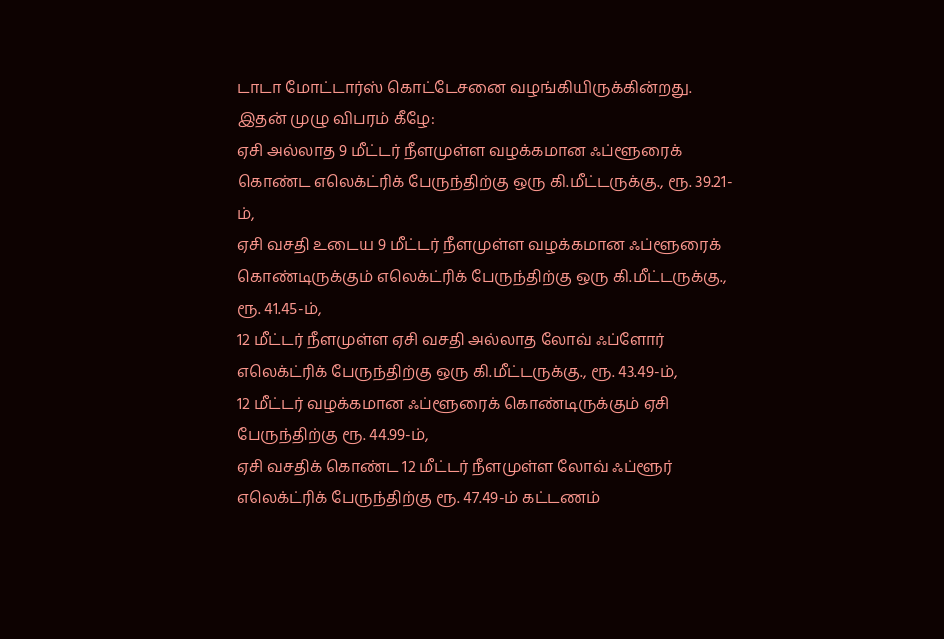டாடா மோட்டார்ஸ் கொட்டேசனை வழங்கியிருக்கின்றது. இதன் முழு விபரம் கீழே:
ஏசி அல்லாத 9 மீட்டர் நீளமுள்ள வழக்கமான ஃப்ளூரைக் கொண்ட எலெக்ட்ரிக் பேருந்திற்கு ஒரு கி.மீட்டருக்கு., ரூ. 39.21-ம்,
ஏசி வசதி உடைய 9 மீட்டர் நீளமுள்ள வழக்கமான ஃப்ளூரைக் கொண்டிருக்கும் எலெக்ட்ரிக் பேருந்திற்கு ஒரு கி.மீட்டருக்கு., ரூ. 41.45-ம்,
12 மீட்டர் நீளமுள்ள ஏசி வசதி அல்லாத லோவ் ஃப்ளோர் எலெக்ட்ரிக் பேருந்திற்கு ஒரு கி.மீட்டருக்கு., ரூ. 43.49-ம்,
12 மீட்டர் வழக்கமான ஃப்ளூரைக் கொண்டிருக்கும் ஏசி பேருந்திற்கு ரூ. 44.99-ம்,
ஏசி வசதிக் கொண்ட 12 மீட்டர் நீளமுள்ள லோவ் ஃப்ளூர் எலெக்ட்ரிக் பேருந்திற்கு ரூ. 47.49-ம் கட்டணம்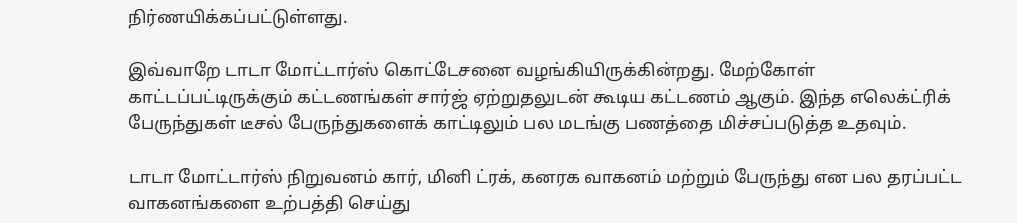நிர்ணயிக்கப்பட்டுள்ளது.

இவ்வாறே டாடா மோட்டார்ஸ் கொட்டேசனை வழங்கியிருக்கின்றது. மேற்கோள் காட்டப்பட்டிருக்கும் கட்டணங்கள் சார்ஜ் ஏற்றுதலுடன் கூடிய கட்டணம் ஆகும். இந்த எலெக்ட்ரிக் பேருந்துகள் டீசல் பேருந்துகளைக் காட்டிலும் பல மடங்கு பணத்தை மிச்சப்படுத்த உதவும்.

டாடா மோட்டார்ஸ் நிறுவனம் கார், மினி ட்ரக், கனரக வாகனம் மற்றும் பேருந்து என பல தரப்பட்ட வாகனங்களை உற்பத்தி செய்து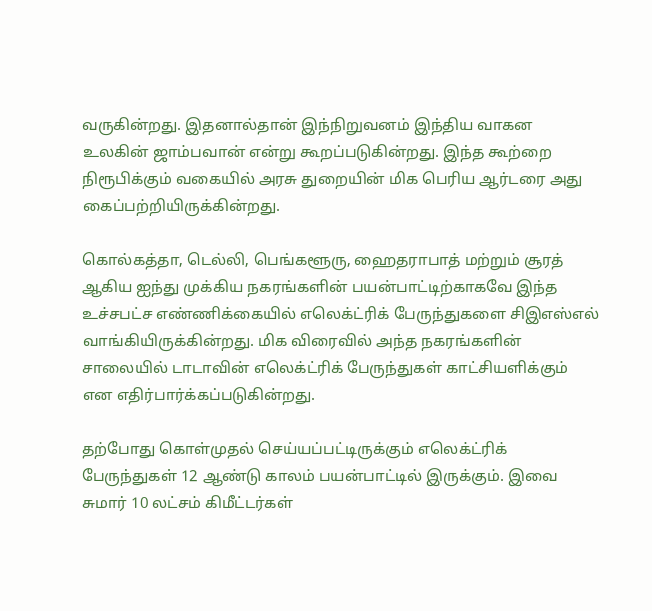வருகின்றது. இதனால்தான் இந்நிறுவனம் இந்திய வாகன உலகின் ஜாம்பவான் என்று கூறப்படுகின்றது. இந்த கூற்றை நிரூபிக்கும் வகையில் அரசு துறையின் மிக பெரிய ஆர்டரை அது கைப்பற்றியிருக்கின்றது.

கொல்கத்தா, டெல்லி, பெங்களூரு, ஹைதராபாத் மற்றும் சூரத் ஆகிய ஐந்து முக்கிய நகரங்களின் பயன்பாட்டிற்காகவே இந்த உச்சபட்ச எண்ணிக்கையில் எலெக்ட்ரிக் பேருந்துகளை சிஇஎஸ்எல் வாங்கியிருக்கின்றது. மிக விரைவில் அந்த நகரங்களின் சாலையில் டாடாவின் எலெக்ட்ரிக் பேருந்துகள் காட்சியளிக்கும் என எதிர்பார்க்கப்படுகின்றது.

தற்போது கொள்முதல் செய்யப்பட்டிருக்கும் எலெக்ட்ரிக் பேருந்துகள் 12 ஆண்டு காலம் பயன்பாட்டில் இருக்கும். இவை சுமார் 10 லட்சம் கிமீட்டர்கள்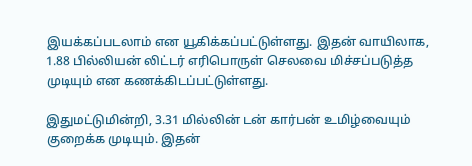இயக்கப்படலாம் என யூகிக்கப்பட்டுள்ளது. இதன் வாயிலாக, 1.88 பில்லியன் லிட்டர் எரிபொருள் செலவை மிச்சப்படுத்த முடியும் என கணக்கிடப்பட்டுள்ளது.

இதுமட்டுமின்றி, 3.31 மில்லின் டன் கார்பன் உமிழ்வையும் குறைக்க முடியும். இதன்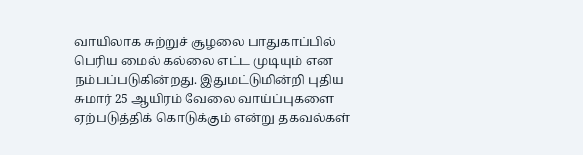வாயிலாக சுற்றுச் சூழலை பாதுகாப்பில் பெரிய மைல் கல்லை எட்ட முடியும் என நம்பப்படுகின்றது. இதுமட்டுமின்றி புதிய சுமார் 25 ஆயிரம் வேலை வாய்ப்புகளை ஏற்படுத்திக் கொடுக்கும் என்று தகவல்கள்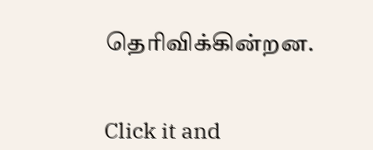தெரிவிக்கின்றன.


Click it and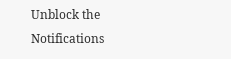Unblock the Notifications